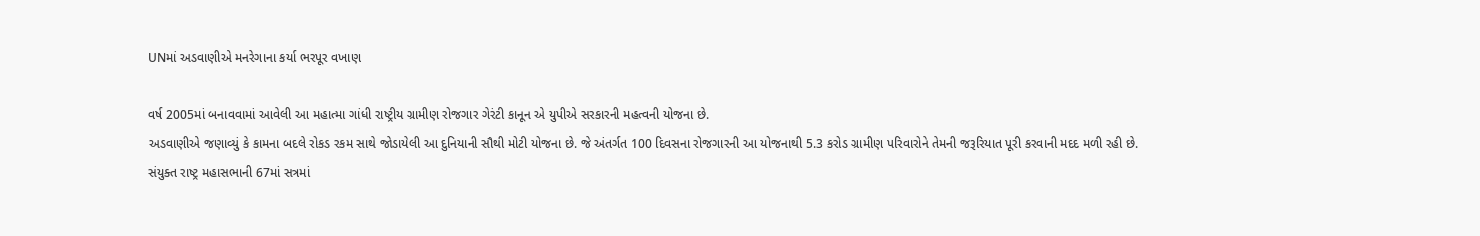UNમાં અડવાણીએ મનરેગાના કર્યા ભરપૂર વખાણ

વર્ષ 2005માં બનાવવામાં આવેલી આ મહાત્મા ગાંધી રાષ્ટ્રીય ગ્રામીણ રોજગાર ગેરંટી કાનૂન એ યુપીએ સરકારની મહત્વની યોજના છે.
અડવાણીએ જણાવ્યું કે કામના બદલે રોકડ રકમ સાથે જોડાયેલી આ દુનિયાની સૌથી મોટી યોજના છે. જે અંતર્ગત 100 દિવસના રોજગારની આ યોજનાથી 5.3 કરોડ ગ્રામીણ પરિવારોને તેમની જરૂરિયાત પૂરી કરવાની મદદ મળી રહી છે.
સંયુક્ત રાષ્ટ્ર મહાસભાની 67માં સત્રમાં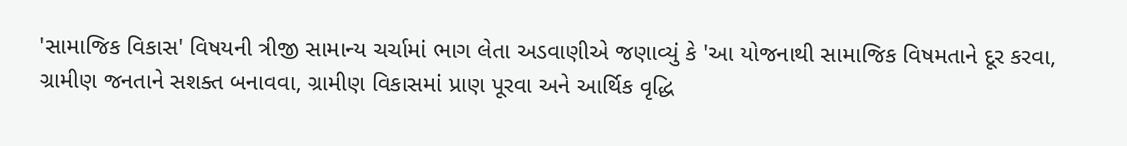'સામાજિક વિકાસ' વિષયની ત્રીજી સામાન્ય ચર્ચામાં ભાગ લેતા અડવાણીએ જણાવ્યું કે 'આ યોજનાથી સામાજિક વિષમતાને દૂર કરવા, ગ્રામીણ જનતાને સશક્ત બનાવવા, ગ્રામીણ વિકાસમાં પ્રાણ પૂરવા અને આર્થિક વૃદ્ધિ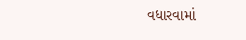વધારવામાં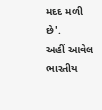મદદ મળી છે'.
અહીં આવેલ ભારતીય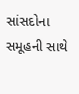સાંસદોના સમૂહની સાથે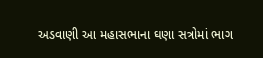અડવાણી આ મહાસભાના ઘણા સત્રોમાં ભાગ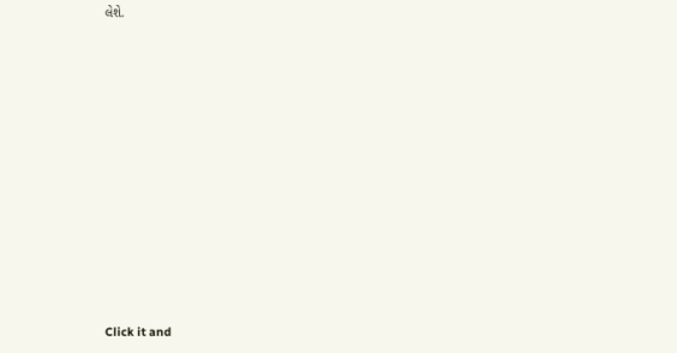લેશે.












Click it and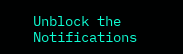Unblock the Notifications